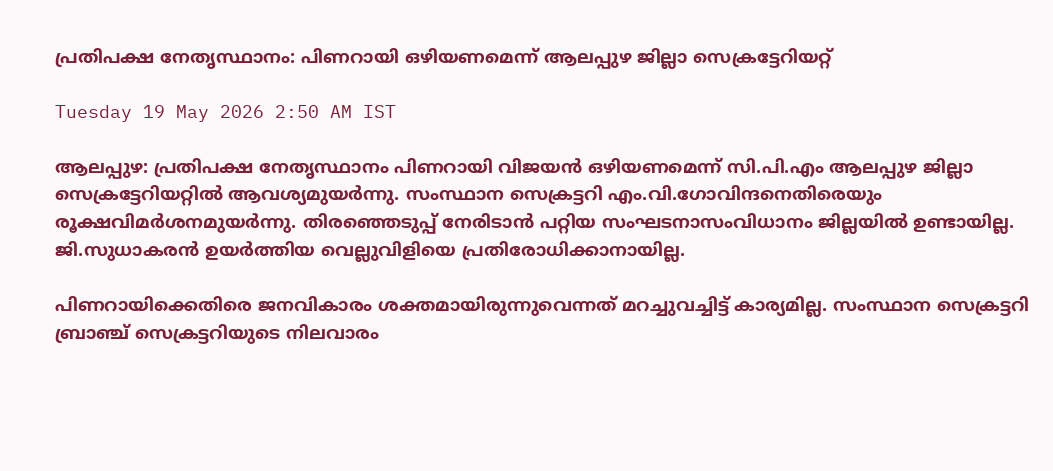പ്രതിപക്ഷ നേതൃസ്ഥാനം: പിണറായി ഒഴിയണമെന്ന് ആലപ്പുഴ ജില്ലാ സെക്രട്ടേറിയറ്റ്

Tuesday 19 May 2026 2:50 AM IST

ആലപ്പുഴ: പ്രതിപക്ഷ നേതൃസ്ഥാനം പിണറായി വിജയൻ ഒഴിയണമെന്ന് സി.പി.എം ആലപ്പുഴ ജില്ലാ സെക്രട്ടേറിയറ്റിൽ ആവശ്യമുയർന്നു. സംസ്ഥാന സെക്രട്ടറി എം.വി.ഗോവിന്ദനെതിരെയും രൂക്ഷവിമർശനമുയർന്നു. തിരഞ്ഞെടുപ്പ് നേരിടാൻ പറ്റിയ സംഘടനാസംവിധാനം ജില്ലയിൽ ഉണ്ടായില്ല. ജി.സുധാകരൻ ഉയർത്തിയ വെല്ലുവിളിയെ പ്രതിരോധിക്കാനായില്ല.

പിണറായിക്കെതിരെ ജനവികാരം ശക്തമായിരുന്നുവെന്നത് മറച്ചുവച്ചിട്ട് കാര്യമില്ല. സംസ്ഥാന സെക്രട്ടറി ബ്രാഞ്ച് സെക്രട്ടറിയുടെ നിലവാരം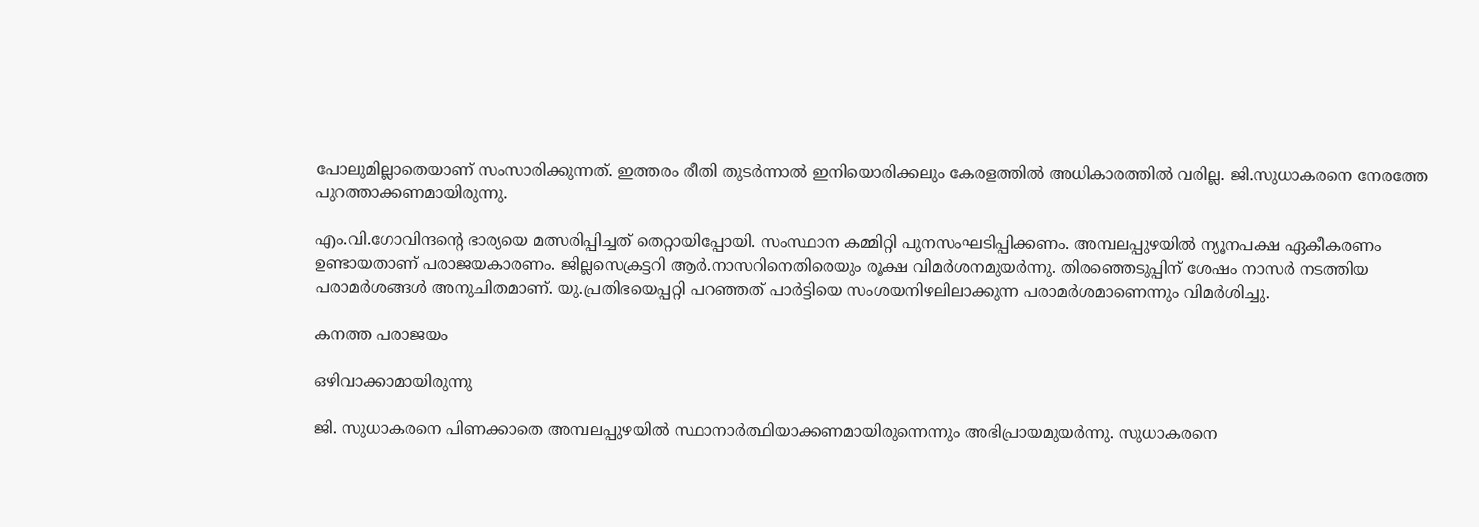പോലുമില്ലാതെയാണ് സംസാരിക്കുന്നത്. ഇത്തരം രീതി തുടർന്നാൽ ഇനിയൊരിക്കലും കേരളത്തിൽ അധികാരത്തിൽ വരില്ല. ജി.സുധാകരനെ നേരത്തേ പുറത്താക്കണമായിരുന്നു.

എം.വി.ഗോവിന്ദന്റെ ഭാര്യയെ മത്സരിപ്പിച്ചത് തെറ്റായിപ്പോയി. സംസ്ഥാന കമ്മിറ്റി പുനസംഘടിപ്പിക്കണം. അമ്പലപ്പുഴയിൽ ന്യൂനപക്ഷ ഏകീകരണം ഉണ്ടായതാണ് പരാജയകാരണം. ജില്ലസെക്രട്ടറി ആർ.നാസറിനെതിരെയും രൂക്ഷ വിമർശനമുയർന്നു. തിരഞ്ഞെടുപ്പിന് ശേഷം നാസർ നടത്തിയ പരാമർശങ്ങൾ അനുചിതമാണ്. യു.പ്രതിഭയെപ്പറ്റി പറഞ്ഞത് പാർട്ടിയെ സംശയനിഴലിലാക്കുന്ന പരാമർശമാണെന്നും വിമർശിച്ചു.

കനത്ത പരാജയം

ഒഴിവാക്കാമായിരുന്നു

ജി. സുധാകരനെ പിണക്കാതെ അമ്പലപ്പുഴയിൽ സ്ഥാനാർത്ഥിയാക്കണമായിരുന്നെന്നും അഭിപ്രായമുയർന്നു. സുധാകരനെ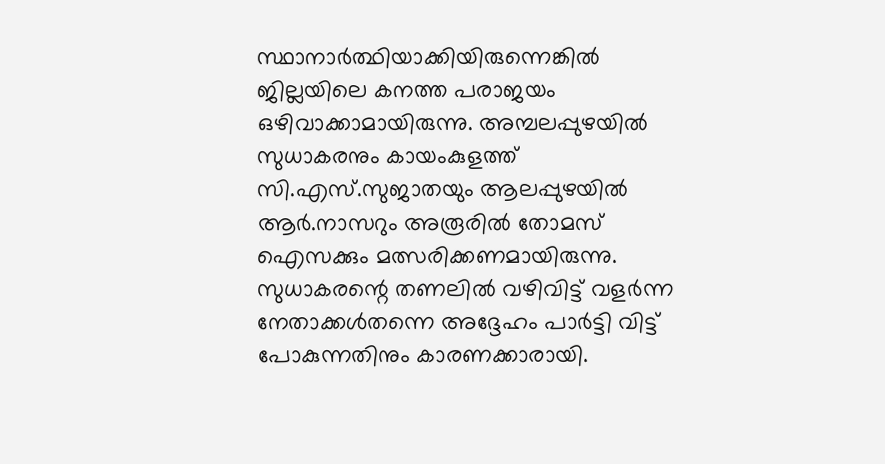സ്ഥാനാർത്ഥിയാക്കിയിരുന്നെങ്കിൽ ജില്ലയിലെ കനത്ത പരാജയം ഒഴിവാക്കാമായിരുന്നു. അമ്പലപ്പുഴയിൽ സുധാകരനും കായംകുളത്ത് സി.എസ്.സുജാതയും ആലപ്പുഴയിൽ ആർ.നാസറും അരൂരിൽ തോമസ് ഐസക്കും മത്സരിക്കണമായിരുന്നു. സുധാകരന്റെ തണലിൽ വഴിവിട്ട് വളർന്ന നേതാക്കൾതന്നെ അദ്ദേഹം പാർട്ടി വിട്ട് പോകുന്നതിനും കാരണക്കാരായി.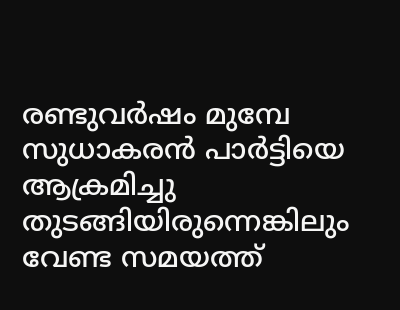രണ്ടുവർഷം മുമ്പേ സുധാകരൻ പാർട്ടിയെ ആക്രമിച്ചു തുടങ്ങിയിരുന്നെങ്കിലും വേണ്ട സമയത്ത്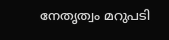നേതൃത്വം മറുപടി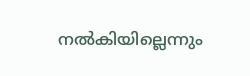നൽകിയില്ലെന്നും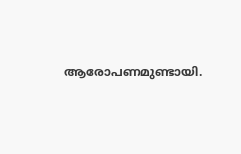ആരോപണമുണ്ടായി.